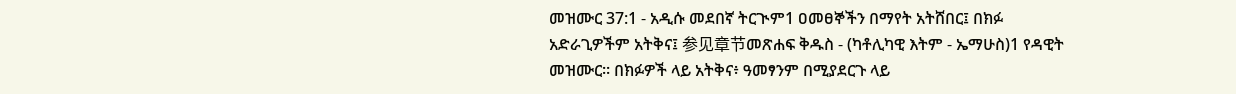መዝሙር 37:1 - አዲሱ መደበኛ ትርጒም1 ዐመፀኞችን በማየት አትሸበር፤ በክፉ አድራጊዎችም አትቅና፤ 参见章节መጽሐፍ ቅዱስ - (ካቶሊካዊ እትም - ኤማሁስ)1 የዳዊት መዝሙር። በክፉዎች ላይ አትቅና፥ ዓመፃንም በሚያደርጉ ላይ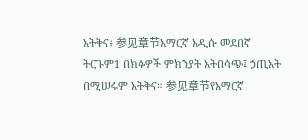አትቅና፥ 参见章节አማርኛ አዲሱ መደበኛ ትርጉም1 በክፉዎች ምክንያት አትበሳጭ፤ ኃጢአት በሚሠሩም አትቅና። 参见章节የአማርኛ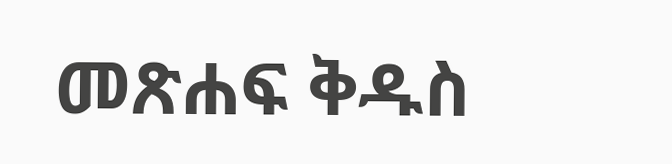መጽሐፍ ቅዱስ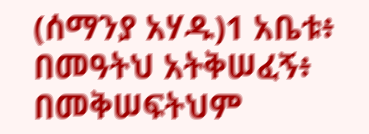(ሰማንያ አሃዱ)1 አቤቱ፥ በመዓትህ አትቅሠፈኝ፥ በመቅሠፍትህም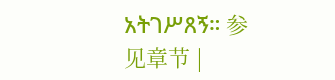አትገሥጸኝ። 参见章节 |